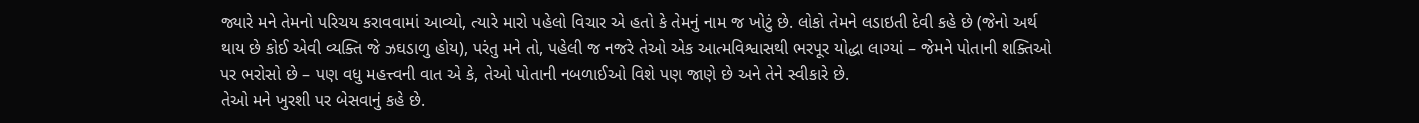જ્યારે મને તેમનો પરિચય કરાવવામાં આવ્યો, ત્યારે મારો પહેલો વિચાર એ હતો કે તેમનું નામ જ ખોટું છે. લોકો તેમને લડાઇતી દેવી કહે છે (જેનો અર્થ થાય છે કોઈ એવી વ્યક્તિ જે ઝઘડાળુ હોય), પરંતુ મને તો, પહેલી જ નજરે તેઓ એક આત્મવિશ્વાસથી ભરપૂર યોદ્ધા લાગ્યાં – જેમને પોતાની શક્તિઓ પર ભરોસો છે – પણ વધુ મહત્ત્વની વાત એ કે, તેઓ પોતાની નબળાઈઓ વિશે પણ જાણે છે અને તેને સ્વીકારે છે.
તેઓ મને ખુરશી પર બેસવાનું કહે છે.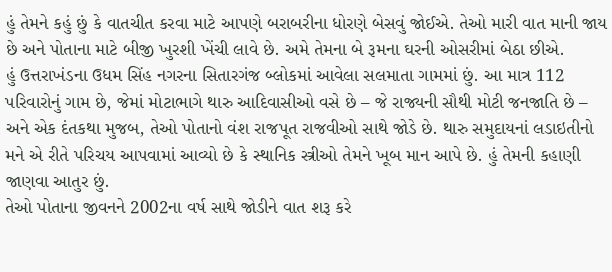હું તેમને કહું છું કે વાતચીત કરવા માટે આપણે બરાબરીના ધોરણે બેસવું જોઈએ. તેઓ મારી વાત માની જાય છે અને પોતાના માટે બીજી ખુરશી ખેંચી લાવે છે. અમે તેમના બે રૂમના ઘરની ઓસરીમાં બેઠા છીએ.
હું ઉત્તરાખંડના ઉધમ સિંહ નગરના સિતારગંજ બ્લોકમાં આવેલા સલમાતા ગામમાં છું. આ માત્ર 112 પરિવારોનું ગામ છે, જેમાં મોટાભાગે થારુ આદિવાસીઓ વસે છે – જે રાજ્યની સૌથી મોટી જનજાતિ છે – અને એક દંતકથા મુજબ, તેઓ પોતાનો વંશ રાજપૂત રાજવીઓ સાથે જોડે છે. થારુ સમુદાયનાં લડાઇતીનો મને એ રીતે પરિચય આપવામાં આવ્યો છે કે સ્થાનિક સ્ત્રીઓ તેમને ખૂબ માન આપે છે. હું તેમની કહાણી જાણવા આતુર છું.
તેઓ પોતાના જીવનને 2002ના વર્ષ સાથે જોડીને વાત શરૂ કરે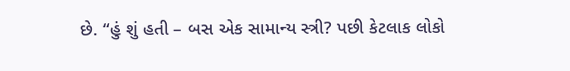છે. “હું શું હતી – બસ એક સામાન્ય સ્ત્રી? પછી કેટલાક લોકો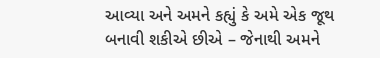આવ્યા અને અમને કહ્યું કે અમે એક જૂથ બનાવી શકીએ છીએ – જેનાથી અમને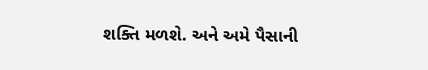શક્તિ મળશે. અને અમે પૈસાની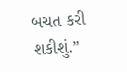બચત કરી શકીશું.”